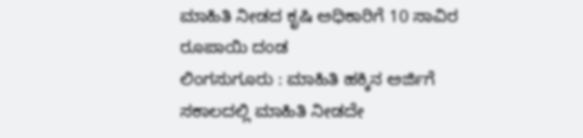ಮಾಹಿತಿ ನೀಡದ ಕೃಷಿ ಅಧಿಕಾರಿಗೆ 10 ಸಾವಿರ ರೂಪಾಯಿ ದಂಡ
ಲಿಂಗಸುಗೂರು : ಮಾಹಿತಿ ಹಕ್ಕಿನ ಅರ್ಜಿಗೆ ಸಕಾಲದಲ್ಲಿ ಮಾಹಿತಿ ನೀಡದೇ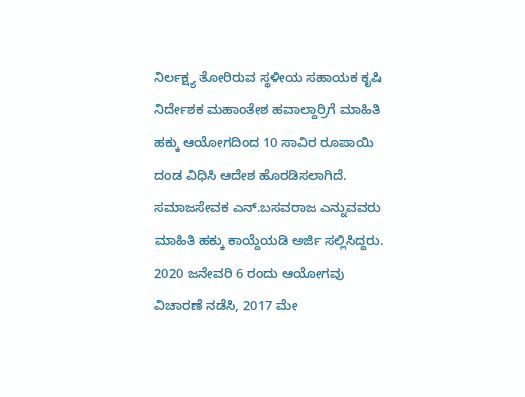ನಿರ್ಲಕ್ಷ್ಯ ತೋರಿರುವ ಸ್ಥಳೀಯ ಸಹಾಯಕ ಕೃಷಿ ನಿರ್ದೇಶಕ ಮಹಾಂತೇಶ ಹವಾಲ್ದಾರ್ರಿಗೆ ಮಾಹಿತಿ ಹಕ್ಕು ಆಯೋಗದಿಂದ 10 ಸಾವಿರ ರೂಪಾಯಿ ದಂಡ ವಿಧಿಸಿ ಆದೇಶ ಹೊರಡಿಸಲಾಗಿದೆ.
ಸಮಾಜಸೇವಕ ಎನ್.ಬಸವರಾಜ ಎನ್ನುವವರು ಮಾಹಿತಿ ಹಕ್ಕು ಕಾಯ್ದೆಯಡಿ ಅರ್ಜಿ ಸಲ್ಲಿಸಿದ್ದರು. 2020 ಜನೇವರಿ 6 ರಂದು ಆಯೋಗವು ವಿಚಾರಣೆ ನಡೆಸಿ, 2017 ಮೇ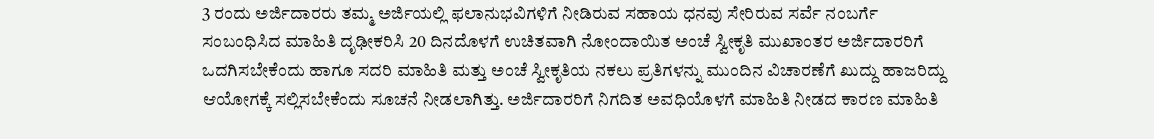3 ರಂದು ಅರ್ಜಿದಾರರು ತಮ್ಮ ಅರ್ಜಿಯಲ್ಲಿ ಫಲಾನುಭವಿಗಳಿಗೆ ನೀಡಿರುವ ಸಹಾಯ ಧನವು ಸೇರಿರುವ ಸರ್ವೆ ನಂಬರ್ಗೆ ಸಂಬಂಧಿಸಿದ ಮಾಹಿತಿ ದೃಢೀಕರಿಸಿ 20 ದಿನದೊಳಗೆ ಉಚಿತವಾಗಿ ನೋಂದಾಯಿತ ಅಂಚೆ ಸ್ವೀಕೃತಿ ಮುಖಾಂತರ ಅರ್ಜಿದಾರರಿಗೆ ಒದಗಿಸಬೇಕೆಂದು ಹಾಗೂ ಸದರಿ ಮಾಹಿತಿ ಮತ್ತು ಅಂಚೆ ಸ್ವೀಕೃತಿಯ ನಕಲು ಪ್ರತಿಗಳನ್ನು ಮುಂದಿನ ವಿಚಾರಣೆಗೆ ಖುದ್ದು ಹಾಜರಿದ್ದು ಆಯೋಗಕ್ಕೆ ಸಲ್ಲಿಸಬೇಕೆಂದು ಸೂಚನೆ ನೀಡಲಾಗಿತ್ತು. ಅರ್ಜಿದಾರರಿಗೆ ನಿಗದಿತ ಅವಧಿಯೊಳಗೆ ಮಾಹಿತಿ ನೀಡದ ಕಾರಣ ಮಾಹಿತಿ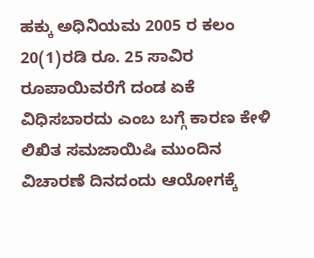ಹಕ್ಕು ಅಧಿನಿಯಮ 2005 ರ ಕಲಂ 20(1)ರಡಿ ರೂ. 25 ಸಾವಿರ ರೂಪಾಯಿವರೆಗೆ ದಂಡ ಏಕೆ ವಿಧಿಸಬಾರದು ಎಂಬ ಬಗ್ಗೆ ಕಾರಣ ಕೇಳಿ ಲಿಖಿತ ಸಮಜಾಯಿಷಿ ಮುಂದಿನ ವಿಚಾರಣೆ ದಿನದಂದು ಆಯೋಗಕ್ಕೆ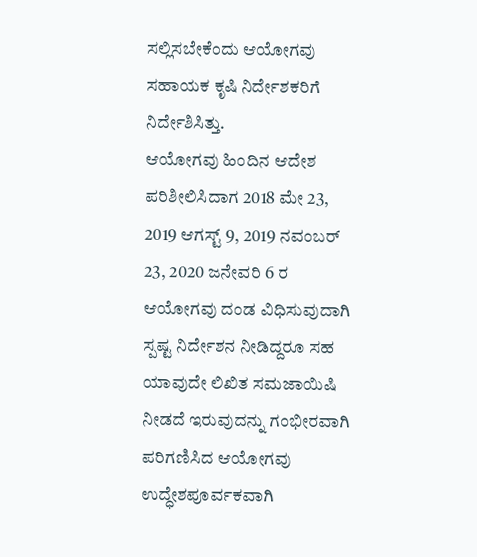ಸಲ್ಲಿಸಬೇಕೆಂದು ಆಯೋಗವು ಸಹಾಯಕ ಕೃಷಿ ನಿರ್ದೇಶಕರಿಗೆ ನಿರ್ದೇಶಿಸಿತ್ತು.
ಆಯೋಗವು ಹಿಂದಿನ ಆದೇಶ ಪರಿಶೀಲಿಸಿದಾಗ 2018 ಮೇ 23, 2019 ಆಗಸ್ಟ್ 9, 2019 ನವಂಬರ್ 23, 2020 ಜನೇವರಿ 6 ರ ಆಯೋಗವು ದಂಡ ವಿಧಿಸುವುದಾಗಿ ಸ್ಪಷ್ಟ ನಿರ್ದೇಶನ ನೀಡಿದ್ದರೂ ಸಹ ಯಾವುದೇ ಲಿಖಿತ ಸಮಜಾಯಿಷಿ ನೀಡದೆ ಇರುವುದನ್ನು ಗಂಭೀರವಾಗಿ ಪರಿಗಣಿಸಿದ ಆಯೋಗವು ಉದ್ಧೇಶಪೂರ್ವಕವಾಗಿ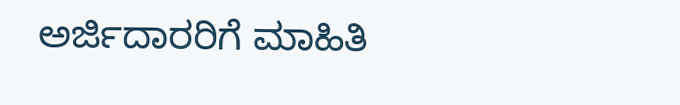ಅರ್ಜಿದಾರರಿಗೆ ಮಾಹಿತಿ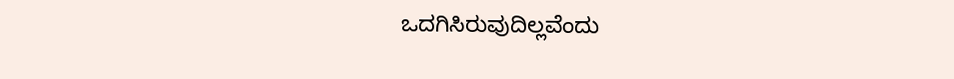ಒದಗಿಸಿರುವುದಿಲ್ಲವೆಂದು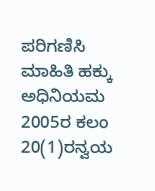ಪರಿಗಣಿಸಿ ಮಾಹಿತಿ ಹಕ್ಕು ಅಧಿನಿಯಮ 2005ರ ಕಲಂ 20(1)ರನ್ವಯ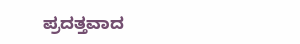ಪ್ರದತ್ತವಾದ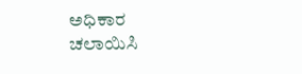ಅಧಿಕಾರ ಚಲಾಯಿಸಿ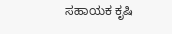ಸಹಾಯಕ ಕೃಷಿ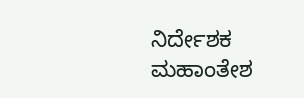ನಿರ್ದೇಶಕ ಮಹಾಂತೇಶ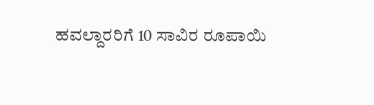ಹವಲ್ದಾರರಿಗೆ 10 ಸಾವಿರ ರೂಪಾಯಿ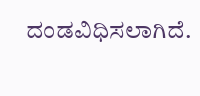ದಂಡವಿಧಿಸಲಾಗಿದೆ.